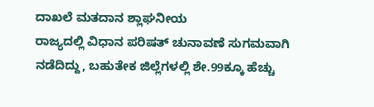ದಾಖಲೆ ಮತದಾನ ಶ್ಲಾಘನೀಯ
ರಾಜ್ಯದಲ್ಲಿ ವಿಧಾನ ಪರಿಷತ್ ಚುನಾವಣೆ ಸುಗಮವಾಗಿ ನಡೆದಿದ್ದು, ಬಹುತೇಕ ಜಿಲ್ಲೆಗಳಲ್ಲಿ ಶೇ.99ಕ್ಕೂ ಹೆಚ್ಚು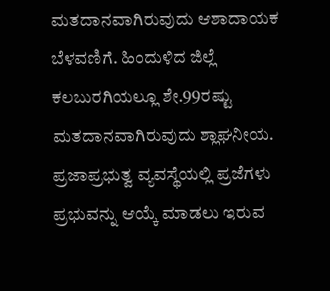ಮತದಾನವಾಗಿರುವುದು ಆಶಾದಾಯಕ ಬೆಳವಣಿಗೆ. ಹಿಂದುಳಿದ ಜಿಲ್ಲೆ ಕಲಬುರಗಿಯಲ್ಲೂ ಶೇ.99ರಷ್ಟು ಮತದಾನವಾಗಿರುವುದು ಶ್ಲಾಘನೀಯ.
ಪ್ರಜಾಪ್ರಭುತ್ವ ವ್ಯವಸ್ಥೆಯಲ್ಲಿ ಪ್ರಜೆಗಳು ಪ್ರಭುವನ್ನು ಆಯ್ಕೆ ಮಾಡಲು ಇರುವ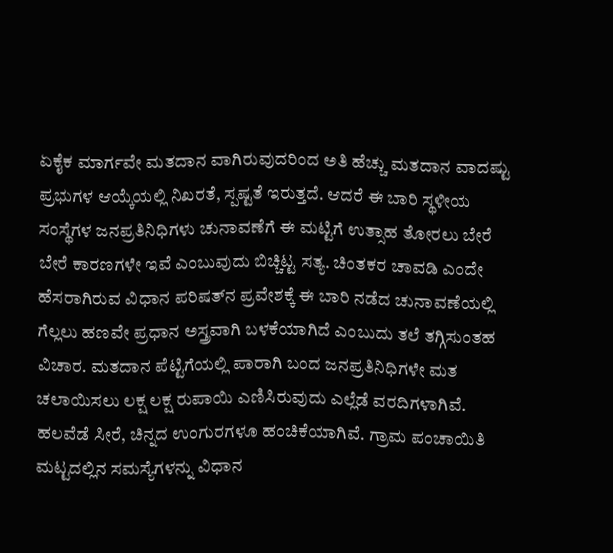ಏಕೈಕ ಮಾರ್ಗವೇ ಮತದಾನ ವಾಗಿರುವುದರಿಂದ ಅತಿ ಹೆಚ್ಚು ಮತದಾನ ವಾದಷ್ಟು ಪ್ರಭುಗಳ ಆಯ್ಕೆಯಲ್ಲಿ ನಿಖರತೆ, ಸ್ಪಷ್ಟತೆ ಇರುತ್ತದೆ. ಆದರೆ ಈ ಬಾರಿ ಸ್ಥಳೀಯ ಸಂಸ್ಥೆಗಳ ಜನಪ್ರತಿನಿಧಿಗಳು ಚುನಾವಣೆಗೆ ಈ ಮಟ್ಟಿಗೆ ಉತ್ಸಾಹ ತೋರಲು ಬೇರೆ ಬೇರೆ ಕಾರಣಗಳೇ ಇವೆ ಎಂಬುವುದು ಬಿಚ್ಚಿಟ್ಟ ಸತ್ಯ. ಚಿಂತಕರ ಚಾವಡಿ ಎಂದೇ ಹೆಸರಾಗಿರುವ ವಿಧಾನ ಪರಿಷತ್‌ನ ಪ್ರವೇಶಕ್ಕೆ ಈ ಬಾರಿ ನಡೆದ ಚುನಾವಣೆಯಲ್ಲಿ ಗೆಲ್ಲಲು ಹಣವೇ ಪ್ರಧಾನ ಅಸ್ತ್ರವಾಗಿ ಬಳಕೆಯಾಗಿದೆ ಎಂಬುದು ತಲೆ ತಗ್ಗಿಸುಂತಹ ವಿಚಾರ. ಮತದಾನ ಪೆಟ್ಟಿಗೆಯಲ್ಲಿ ಪಾರಾಗಿ ಬಂದ ಜನಪ್ರತಿನಿಧಿಗಳೇ ಮತ ಚಲಾಯಿಸಲು ಲಕ್ಷ ಲಕ್ಷ ರುಪಾಯಿ ಎಣಿಸಿರುವುದು ಎಲ್ಲೆಡೆ ವರದಿಗಳಾಗಿವೆ.
ಹಲವೆಡೆ ಸೀರೆ, ಚಿನ್ನದ ಉಂಗುರಗಳೂ ಹಂಚಿಕೆಯಾಗಿವೆ. ಗ್ರಾಮ ಪಂಚಾಯಿತಿ ಮಟ್ಟದಲ್ಲಿನ ಸಮಸ್ಯೆಗಳನ್ನು ವಿಧಾನ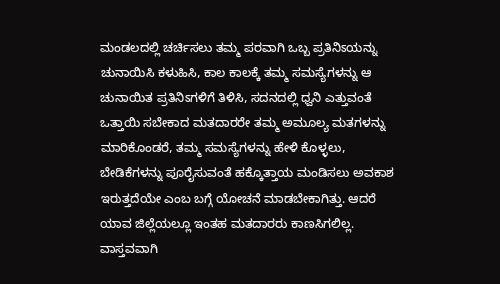ಮಂಡಲದಲ್ಲಿ ಚರ್ಚಿಸಲು ತಮ್ಮ ಪರವಾಗಿ ಒಬ್ಬ ಪ್ರತಿನಿಽಯನ್ನು ಚುನಾಯಿಸಿ ಕಳುಹಿಸಿ, ಕಾಲ ಕಾಲಕ್ಕೆ ತಮ್ಮ ಸಮಸ್ಯೆಗಳನ್ನು ಆ ಚುನಾಯಿತ ಪ್ರತಿನಿಽಗಳಿಗೆ ತಿಳಿಸಿ, ಸದನದಲ್ಲಿ ಧ್ವನಿ ಎತ್ತುವಂತೆ ಒತ್ತಾಯಿ ಸಬೇಕಾದ ಮತದಾರರೇ ತಮ್ಮ ಅಮೂಲ್ಯ ಮತಗಳನ್ನು ಮಾರಿಕೊಂಡರೆ, ತಮ್ಮ ಸಮಸ್ಯೆಗಳನ್ನು ಹೇಳಿ ಕೊಳ್ಳಲು, ಬೇಡಿಕೆಗಳನ್ನು ಪೂರೈಸುವಂತೆ ಹಕ್ಕೊತ್ತಾಯ ಮಂಡಿಸಲು ಅವಕಾಶ ಇರುತ್ತದೆಯೇ ಎಂಬ ಬಗ್ಗೆ ಯೋಚನೆ ಮಾಡಬೇಕಾಗಿತ್ತು. ಆದರೆ ಯಾವ ಜಿಲ್ಲೆಯಲ್ಲೂ ಇಂತಹ ಮತದಾರರು ಕಾಣಸಿಗಲಿಲ್ಲ.
ವಾಸ್ತವವಾಗಿ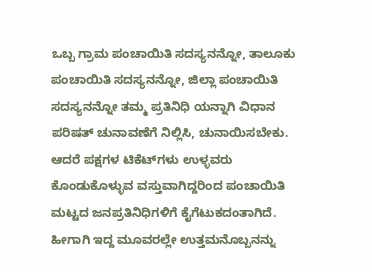ಒಬ್ಬ ಗ್ರಾಮ ಪಂಚಾಯಿತಿ ಸದಸ್ಯನನ್ನೋ, ತಾಲೂಕು ಪಂಚಾಯಿತಿ ಸದಸ್ಯನನ್ನೋ, ಜಿಲ್ಲಾ ಪಂಚಾಯಿತಿ ಸದಸ್ಯನನ್ನೋ ತಮ್ಮ ಪ್ರತಿನಿಧಿ ಯನ್ನಾಗಿ ವಿಧಾನ ಪರಿಷತ್ ಚುನಾವಣೆಗೆ ನಿಲ್ಲಿಸಿ, ಚುನಾಯಿಸಬೇಕು. ಆದರೆ ಪಕ್ಷಗಳ ಟಿಕೆಟ್‌ಗಳು ಉಳ್ಳವರು ಕೊಂಡುಕೊಳ್ಳುವ ವಸ್ತುವಾಗಿದ್ದರಿಂದ ಪಂಚಾಯಿತಿ ಮಟ್ಟದ ಜನಪ್ರತಿನಿಧಿಗಳಿಗೆ ಕೈಗೆಟುಕದಂತಾಗಿದೆ. ಹೀಗಾಗಿ ಇದ್ದ ಮೂವರಲ್ಲೇ ಉತ್ತಮನೊಬ್ಬನನ್ನು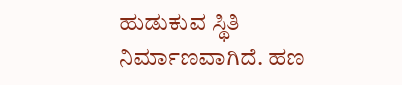ಹುಡುಕುವ ಸ್ಥಿತಿ ನಿರ್ಮಾಣವಾಗಿದೆ. ಹಣ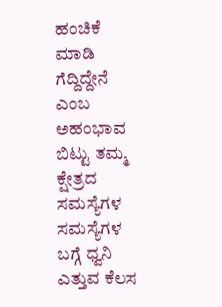ಹಂಚಿಕೆ ಮಾಡಿ ಗೆದ್ದಿದ್ದೇನೆ ಎಂಬ ಅಹಂಭಾವ ಬಿಟ್ಟು ತಮ್ಮ ಕ್ಷೇತ್ರದ ಸಮಸ್ಯೆಗಳ ಸಮಸ್ಯೆಗಳ ಬಗ್ಗೆ ಧ್ವನಿ ಎತ್ತುವ ಕೆಲಸ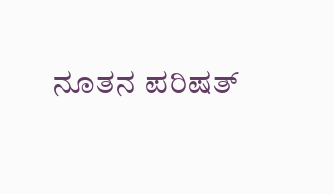ನೂತನ ಪರಿಷತ್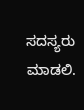ಸದಸ್ಯರು ಮಾಡಲಿ.